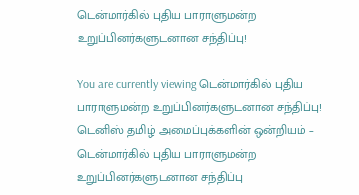டென்மார்கில் புதிய பாராளுமன்ற உறுப்பினர்களுடனான சந்திப்பு!

You are currently viewing டென்மார்கில் புதிய பாராளுமன்ற உறுப்பினர்களுடனான சந்திப்பு!
டெனிஸ் தமிழ் அமைப்புக்களின் ஒன்றியம் – டென்மார்கில் புதிய பாராளுமன்ற உறுப்பினர்களுடனான சந்திப்பு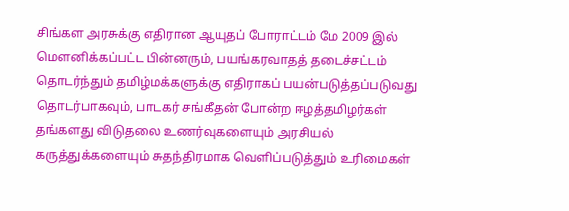சிங்கள அரசுக்கு எதிரான ஆயுதப் போராட்டம் மே 2009 இல் மௌனிக்கப்பட்ட பின்னரும், பயங்கரவாதத் தடைச்சட்டம் தொடர்ந்தும் தமிழ்மக்களுக்கு எதிராகப் பயன்படுத்தப்படுவது தொடர்பாகவும், பாடகர் சங்கீதன் போன்ற ஈழத்தமிழர்கள் தங்களது விடுதலை உணர்வுகளையும் அரசியல் கருத்துக்களையும் சுதந்திரமாக வெளிப்படுத்தும் உரிமைகள்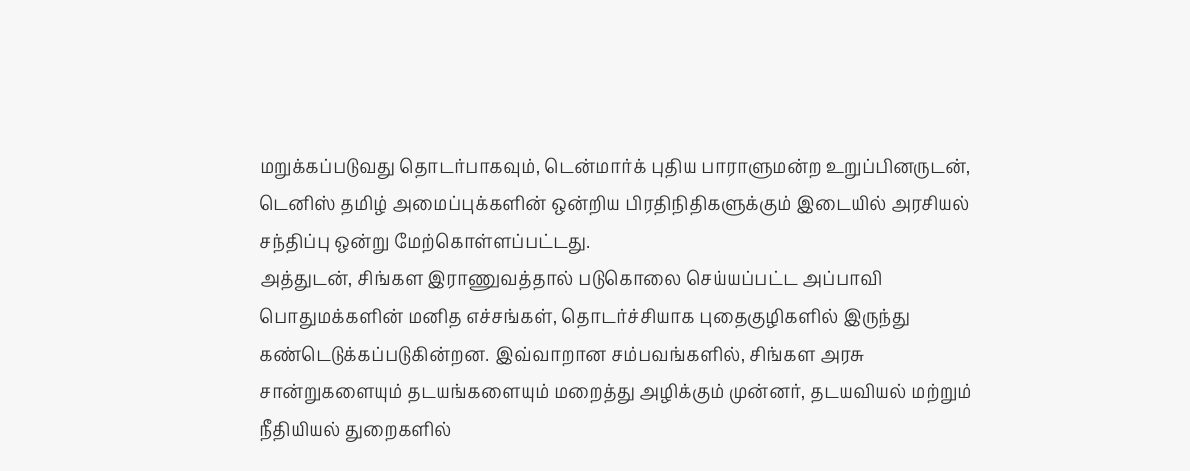மறுக்கப்படுவது தொடர்பாகவும், டென்மார்க் புதிய பாராளுமன்ற உறுப்பினருடன், டெனிஸ் தமிழ் அமைப்புக்களின் ஒன்றிய பிரதிநிதிகளுக்கும் இடையில் அரசியல் சந்திப்பு ஒன்று மேற்கொள்ளப்பட்டது.
அத்துடன், சிங்கள இராணுவத்தால் படுகொலை செய்யப்பட்ட அப்பாவி பொதுமக்களின் மனித எச்சங்கள், தொடர்ச்சியாக புதைகுழிகளில் இருந்து கண்டெடுக்கப்படுகின்றன. இவ்வாறான சம்பவங்களில், சிங்கள அரசு சான்றுகளையும் தடயங்களையும் மறைத்து அழிக்கும் முன்னர், தடயவியல் மற்றும் நீதியியல் துறைகளில்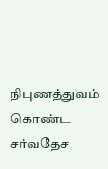நிபுணத்துவம் கொண்ட சர்வதேச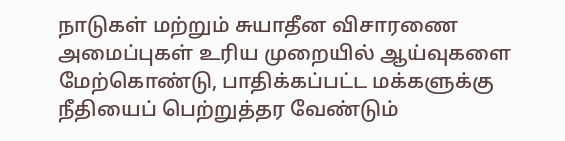நாடுகள் மற்றும் சுயாதீன விசாரணை அமைப்புகள் உரிய முறையில் ஆய்வுகளை மேற்கொண்டு, பாதிக்கப்பட்ட மக்களுக்கு நீதியைப் பெற்றுத்தர வேண்டும்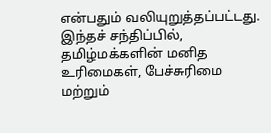என்பதும் வலியுறுத்தப்பட்டது.
இந்தச் சந்திப்பில், தமிழ்மக்களின் மனித உரிமைகள், பேச்சுரிமை மற்றும்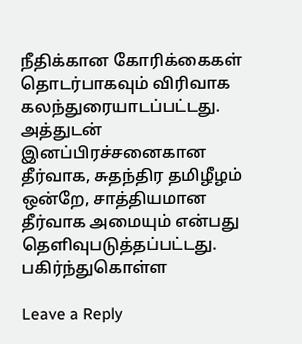நீதிக்கான கோரிக்கைகள் தொடர்பாகவும் விரிவாக கலந்துரையாடப்பட்டது.
அத்துடன் இனப்பிரச்சனைகான தீர்வாக, சுதந்திர தமிழீழம் ஒன்றே, சாத்தியமான தீர்வாக அமையும் என்பது தெளிவுபடுத்தப்பட்டது.
பகிர்ந்துகொள்ள

Leave a Reply